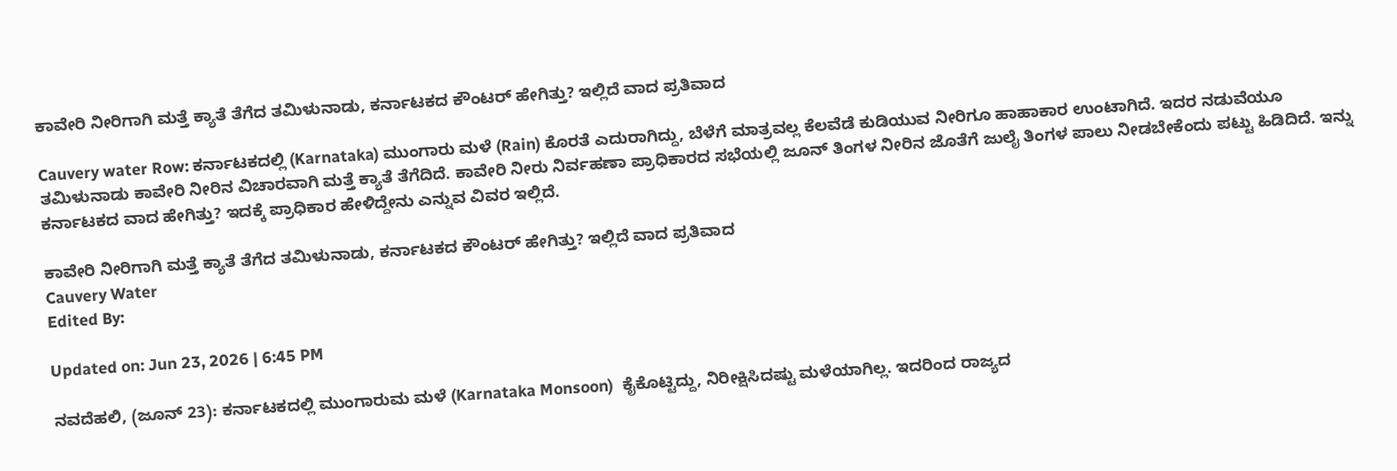ಕಾವೇರಿ ನೀರಿಗಾಗಿ ಮತ್ತೆ ಕ್ಯಾತೆ ತೆಗೆದ ತಮಿಳುನಾಡು, ಕರ್ನಾಟಕದ ಕೌಂಟರ್ ಹೇಗಿತ್ತು? ಇಲ್ಲಿದೆ ವಾದ ಪ್ರತಿವಾದ

Cauvery water Row: ಕರ್ನಾಟಕದಲ್ಲಿ (Karnataka) ಮುಂಗಾರು ಮಳೆ (Rain) ಕೊರತೆ ಎದುರಾಗಿದ್ದು, ಬೆಳೆಗೆ ಮಾತ್ರವಲ್ಲ ಕೆಲವೆಡೆ ಕುಡಿಯುವ ನೀರಿಗೂ ಹಾಹಾಕಾರ ಉಂಟಾಗಿದೆ. ಇದರ ನಡುವೆಯೂ ತಮಿಳುನಾಡು ಕಾವೇರಿ ನೀರಿನ ವಿಚಾರವಾಗಿ ಮತ್ತೆ ಕ್ಯಾತೆ ತೆಗೆದಿದೆ. ಕಾವೇರಿ ನೀರು ನಿರ್ವಹಣಾ ಪ್ರಾಧಿಕಾರದ ಸಭೆಯಲ್ಲಿ ಜೂನ್ ತಿಂಗಳ ನೀರಿನ ಜೊತೆಗೆ ಜುಲೈ ತಿಂಗಳ ಪಾಲು ನೀಡಬೇಕೆಂದು ಪಟ್ಟು ಹಿಡಿದಿದೆ. ಇನ್ನು ಕರ್ನಾಟಕದ ವಾದ ಹೇಗಿತ್ತು? ಇದಕ್ಕೆ ಪ್ರಾಧಿಕಾರ ಹೇಳಿದ್ದೇನು ಎನ್ನುವ ವಿವರ ಇಲ್ಲಿದೆ.

ಕಾವೇರಿ ನೀರಿಗಾಗಿ ಮತ್ತೆ ಕ್ಯಾತೆ ತೆಗೆದ ತಮಿಳುನಾಡು, ಕರ್ನಾಟಕದ ಕೌಂಟರ್ ಹೇಗಿತ್ತು? ಇಲ್ಲಿದೆ ವಾದ ಪ್ರತಿವಾದ
Cauvery Water
Edited By:

Updated on: Jun 23, 2026 | 6:45 PM

ನವದೆಹಲಿ, (ಜೂನ್ 23): ಕರ್ನಾಟಕದಲ್ಲಿ ಮುಂಗಾರುಮ ಮಳೆ (Karnataka Monsoon)  ಕೈಕೊಟ್ಟಿದ್ದು, ನಿರೀಕ್ಷಿಸಿದಷ್ಟು ಮಳೆಯಾಗಿಲ್ಲ. ಇದರಿಂದ ರಾಜ್ಯದ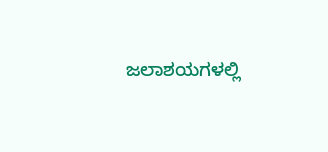ಜಲಾಶಯಗಳಲ್ಲಿ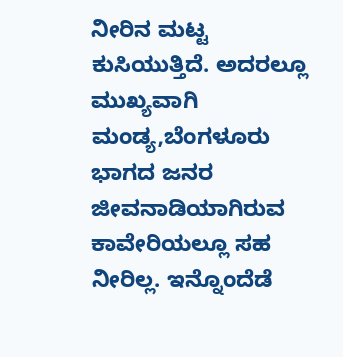ನೀರಿನ ಮಟ್ಟ ಕುಸಿಯುತ್ತಿದೆ. ಅದರಲ್ಲೂ ಮುಖ್ಯವಾಗಿ ಮಂಡ್ಯ,ಬೆಂಗಳೂರು ಭಾಗದ ಜನರ ಜೀವನಾಡಿಯಾಗಿರುವ ಕಾವೇರಿಯಲ್ಲೂ ಸಹ ನೀರಿಲ್ಲ. ಇನ್ನೊಂದೆಡೆ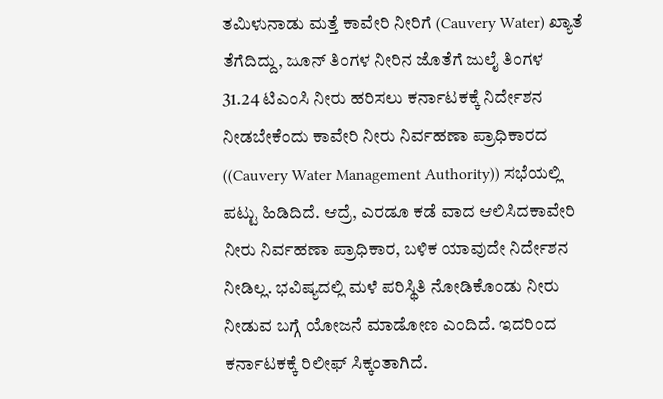ತಮಿಳುನಾಡು ಮತ್ತೆ ಕಾವೇರಿ ನೀರಿಗೆ (Cauvery Water) ಖ್ಯಾತೆ ತೆಗೆದಿದ್ದು, ಜೂನ್ ತಿಂಗಳ ನೀರಿನ ಜೊತೆಗೆ ಜುಲೈ ತಿಂಗಳ 31.24 ಟಿಎಂಸಿ ನೀರು ಹರಿಸಲು ಕರ್ನಾಟಕಕ್ಕೆ ನಿರ್ದೇಶನ ನೀಡಬೇಕೆಂದು ಕಾವೇರಿ ನೀರು ನಿರ್ವಹಣಾ ಪ್ರಾಧಿಕಾರದ ((Cauvery Water Management Authority)) ಸಭೆಯಲ್ಲಿ ಪಟ್ಟು ಹಿಡಿದಿದೆ. ಆದ್ರೆ, ಎರಡೂ ಕಡೆ ವಾದ ಆಲಿಸಿದಕಾವೇರಿ ನೀರು ನಿರ್ವಹಣಾ ಪ್ರಾಧಿಕಾರ, ಬಳಿಕ ಯಾವುದೇ ನಿರ್ದೇಶನ ನೀಡಿಲ್ಲ. ಭವಿಷ್ಯದಲ್ಲಿ ಮಳೆ ಪರಿಸ್ಥಿತಿ ನೋಡಿಕೊಂಡು ನೀರು ನೀಡುವ ಬಗ್ಗೆ ಯೋಜನೆ ಮಾಡೋಣ ಎಂದಿದೆ. ಇದರಿಂದ ಕರ್ನಾಟಕಕ್ಕೆ ರಿಲೀಫ್ ಸಿಕ್ಕಂತಾಗಿದೆ.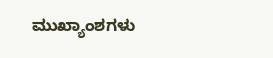ಮುಖ್ಯಾಂಶಗಳು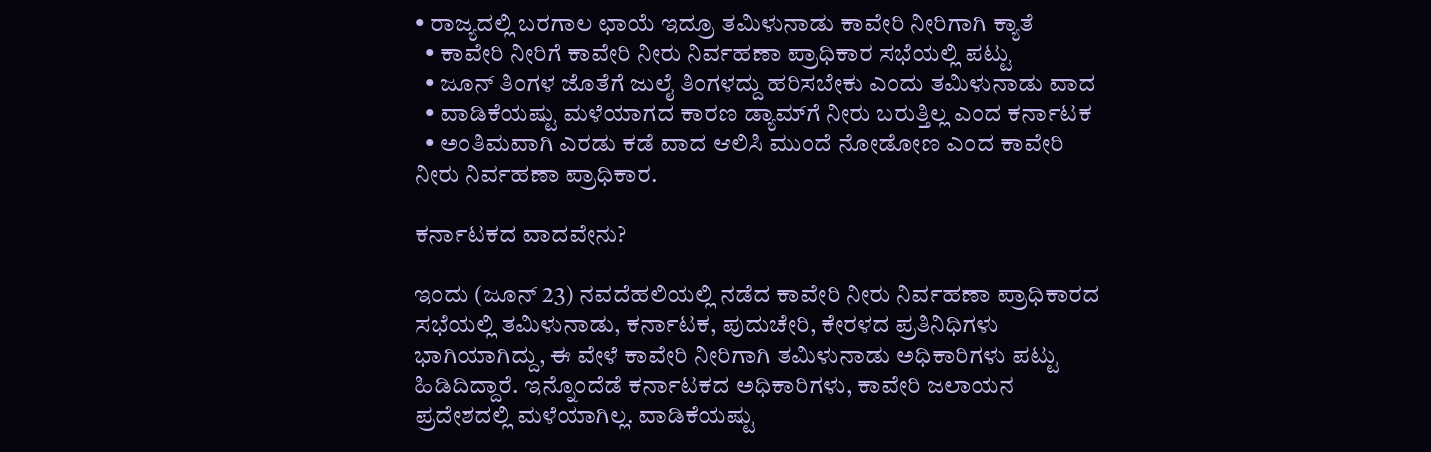• ರಾಜ್ಯದಲ್ಲಿ ಬರಗಾಲ ಛಾಯೆ ಇದ್ರೂ ತಮಿಳುನಾಡು ಕಾವೇರಿ ನೀರಿಗಾಗಿ ಕ್ಯಾತೆ
  • ಕಾವೇರಿ ನೀರಿಗೆ ಕಾವೇರಿ ನೀರು ನಿರ್ವಹಣಾ ಪ್ರಾಧಿಕಾರ ಸಭೆಯಲ್ಲಿ ಪಟ್ಟು
  • ಜೂನ್ ತಿಂಗಳ ಜೊತೆಗೆ ಜುಲೈ ತಿಂಗಳದ್ದು ಹರಿಸಬೇಕು ಎಂದು ತಮಿಳುನಾಡು ವಾದ
  • ವಾಡಿಕೆಯಷ್ಟು ಮಳೆಯಾಗದ ಕಾರಣ ಡ್ಯಾಮ್‌ಗೆ ನೀರು ಬರುತ್ತಿಲ್ಲ ಎಂದ ಕರ್ನಾಟಕ
  • ಅಂತಿಮವಾಗಿ ಎರಡು ಕಡೆ ವಾದ ಆಲಿಸಿ ಮುಂದೆ ನೋಡೋಣ ಎಂದ ಕಾವೇರಿ ನೀರು ನಿರ್ವಹಣಾ ಪ್ರಾಧಿಕಾರ.

ಕರ್ನಾಟಕದ ವಾದವೇನು?

ಇಂದು (ಜೂನ್ 23) ನವದೆಹಲಿಯಲ್ಲಿ ನಡೆದ ಕಾವೇರಿ ನೀರು ನಿರ್ವಹಣಾ ಪ್ರಾಧಿಕಾರದ ಸಭೆಯಲ್ಲಿ ತಮಿಳುನಾಡು, ಕರ್ನಾಟಕ, ಪುದುಚೇರಿ, ಕೇರಳದ ಪ್ರತಿನಿಧಿಗಳು ಭಾಗಿಯಾಗಿದ್ದು, ಈ ವೇಳೆ ಕಾವೇರಿ ನೀರಿಗಾಗಿ ತಮಿಳುನಾಡು ಅಧಿಕಾರಿಗಳು ಪಟ್ಟು ಹಿಡಿದಿದ್ದಾರೆ. ಇನ್ನೊಂದೆಡೆ ಕರ್ನಾಟಕದ ಅಧಿಕಾರಿಗಳು, ಕಾವೇರಿ ಜಲಾಯನ ಪ್ರದೇಶದಲ್ಲಿ ಮಳೆಯಾಗಿಲ್ಲ. ವಾಡಿಕೆಯಷ್ಟು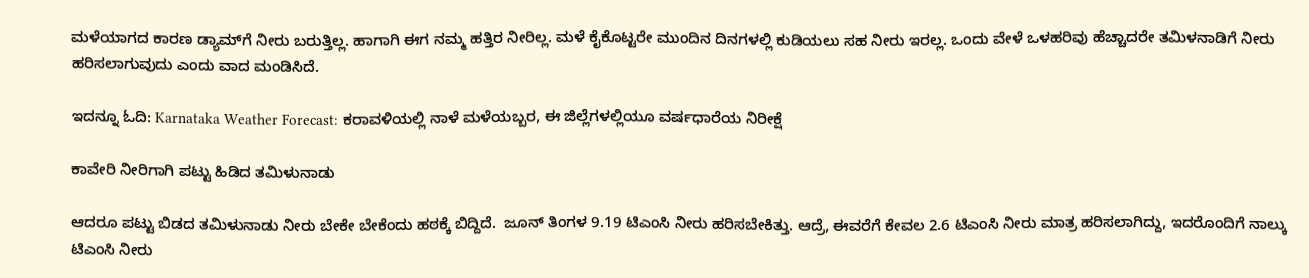ಮಳೆಯಾಗದ ಕಾರಣ ಡ್ಯಾಮ್‌ಗೆ ನೀರು ಬರುತ್ತಿಲ್ಲ. ಹಾಗಾಗಿ ಈಗ ನಮ್ಮ ಹತ್ತಿರ ನೀರಿಲ್ಲ. ಮಳೆ ಕೈಕೊಟ್ಟರೇ ಮುಂದಿನ ದಿನಗಳಲ್ಲಿ ಕುಡಿಯಲು ಸಹ ನೀರು ಇರಲ್ಲ. ಒಂದು ವೇಳೆ ಒಳಹರಿವು ಹೆಚ್ಚಾದರೇ ತಮಿಳನಾಡಿಗೆ ನೀರು ಹರಿಸಲಾಗುವುದು ಎಂದು ವಾದ ಮಂಡಿಸಿದೆ.

ಇದನ್ನೂ ಓದಿ: Karnataka Weather Forecast: ಕರಾವಳಿಯಲ್ಲಿ ನಾಳೆ ಮಳೆಯಬ್ಬರ, ಈ ಜಿಲ್ಲೆಗಳಲ್ಲಿಯೂ ವರ್ಷಧಾರೆಯ ನಿರೀಕ್ಷೆ

ಕಾವೇರಿ ನೀರಿಗಾಗಿ ಪಟ್ಟು ಹಿಡಿದ ತಮಿಳುನಾಡು

ಆದರೂ ಪಟ್ಟು ಬಿಡದ ತಮಿಳುನಾಡು ನೀರು ಬೇಕೇ ಬೇಕೆಂದು ಹಠಕ್ಕೆ ಬಿದ್ದಿದೆ.  ಜೂನ್ ತಿಂಗಳ 9.19 ಟಿಎಂಸಿ ನೀರು ಹರಿಸಬೇಕಿತ್ತು. ಆದ್ರೆ, ಈವರೆಗೆ ಕೇವಲ 2.6 ಟಿಎಂಸಿ ನೀರು ಮಾತ್ರ ಹರಿಸಲಾಗಿದ್ದು, ಇದರೊಂದಿಗೆ ನಾಲ್ಕು ಟಿಎಂಸಿ ನೀರು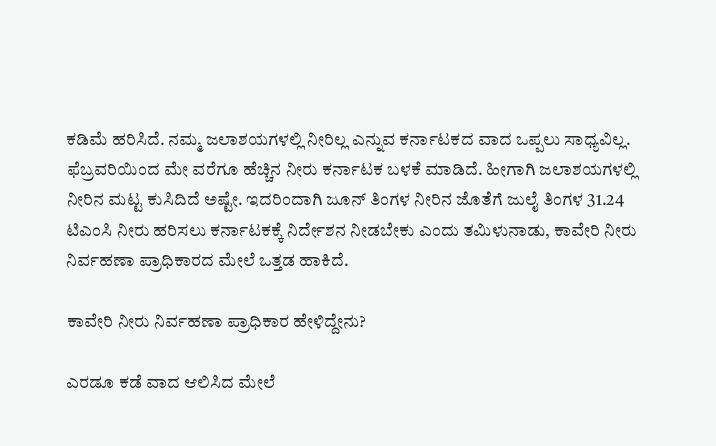ಕಡಿಮೆ ಹರಿಸಿದೆ. ನಮ್ಮ ಜಲಾಶಯಗಳಲ್ಲಿ ನೀರಿಲ್ಲ ಎನ್ನುವ ಕರ್ನಾಟಕದ ವಾದ ಒಪ್ಪಲು ಸಾಧ್ಯವಿಲ್ಲ. ಫೆಬ್ರವರಿಯಿಂದ ಮೇ ವರೆಗೂ ಹೆಚ್ಚಿನ ನೀರು ಕರ್ನಾಟಕ ಬಳಕೆ ಮಾಡಿದೆ. ಹೀಗಾಗಿ ಜಲಾಶಯಗಳಲ್ಲಿ ನೀರಿನ ಮಟ್ಟ ಕುಸಿದಿದೆ ಅಷ್ಟೇ. ಇದರಿಂದಾಗಿ ಜೂನ್ ತಿಂಗಳ ನೀರಿನ ಜೊತೆಗೆ ಜುಲೈ ತಿಂಗಳ 31.24 ಟಿಎಂಸಿ ನೀರು ಹರಿಸಲು ಕರ್ನಾಟಕಕ್ಕೆ ನಿರ್ದೇಶನ ನೀಡಬೇಕು ಎಂದು ತಮಿಳುನಾಡು, ಕಾವೇರಿ ನೀರು ನಿರ್ವಹಣಾ ಪ್ರಾಧಿಕಾರದ ಮೇಲೆ ಒತ್ತಡ ಹಾಕಿದೆ.

ಕಾವೇರಿ ನೀರು ನಿರ್ವಹಣಾ ಪ್ರಾಧಿಕಾರ ಹೇಳಿದ್ದೇನು?

ಎರಡೂ ಕಡೆ ವಾದ ಆಲಿಸಿದ ಮೇಲೆ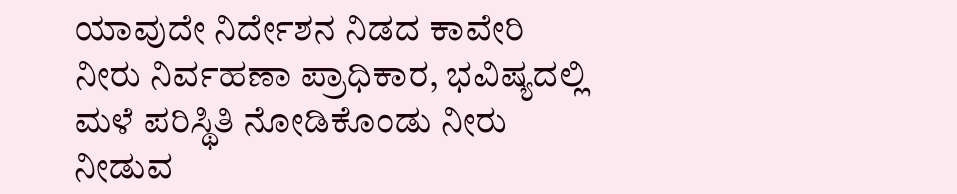ಯಾವುದೇ ನಿರ್ದೇಶನ ನಿಡದ ಕಾವೇರಿ ನೀರು ನಿರ್ವಹಣಾ ಪ್ರಾಧಿಕಾರ, ಭವಿಷ್ಯದಲ್ಲಿ ಮಳೆ ಪರಿಸ್ಥಿತಿ ನೋಡಿಕೊಂಡು ನೀರು ನೀಡುವ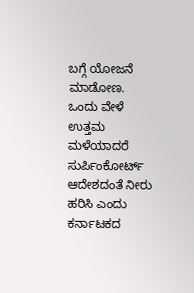ಬಗ್ಗೆ ಯೋಜನೆ ಮಾಡೋಣ. ಒಂದು ವೇಳೆ ಉತ್ತಮ ಮಳೆಯಾದರೆ ಸುರ್ಪಿಂಕೋರ್ಟ್ ಆದೇಶದಂತೆ ನೀರು ಹರಿಸಿ ಎಂದು ಕರ್ನಾಟಕದ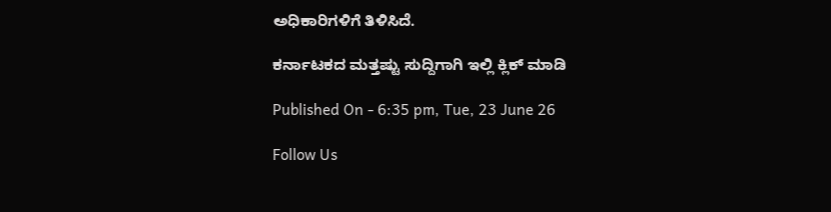ಅಧಿಕಾರಿಗಳಿಗೆ ತಿಳಿಸಿದೆ.

ಕರ್ನಾಟಕದ ಮತ್ತಷ್ಟು ಸುದ್ದಿಗಾಗಿ ಇಲ್ಲಿ ಕ್ಲಿಕ್ ಮಾಡಿ

Published On - 6:35 pm, Tue, 23 June 26

Follow Us